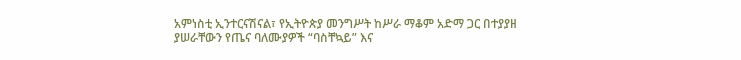አምነስቲ ኢንተርናሽናል፣ የኢትዮጵያ መንግሥት ከሥራ ማቆም አድማ ጋር በተያያዘ ያሠራቸውን የጤና ባለሙያዎች “ባስቸኳይ” እና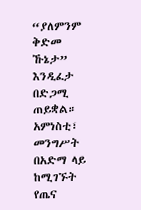“ያለምንም ቅድመ ኹኔታ” እንዲፈታ በድጋሚ ጠይቋል። አምነስቲ፣ መንግሥት በአድማ ላይ ከሚገኙት የጤና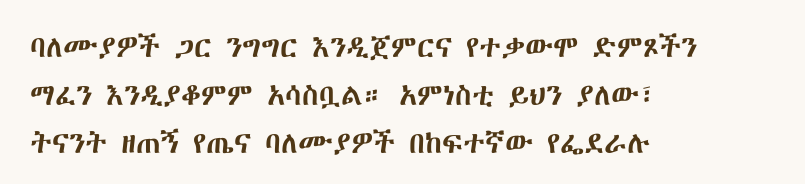ባለሙያዎች ጋር ንግግር እንዲጀምርና የተቃውሞ ድምጾችን ማፈን እንዲያቆምም አሳስቧል። አምነስቲ ይህን ያለው፣ ትናንት ዘጠኝ የጤና ባለሙያዎች በከፍተኛው የፌደራሉ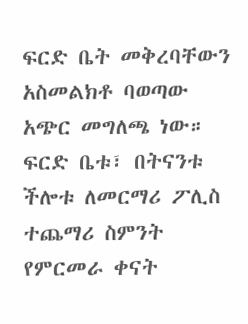ፍርድ ቤት መቅረባቸውን አስመልክቶ ባወጣው አጭር መግለጫ ነው። ፍርድ ቤቱ፣ በትናንቱ ችሎቱ ለመርማሪ ፖሊስ ተጨማሪ ስምንት የምርመራ ቀናት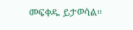መፍቀዱ ይታወሳል።